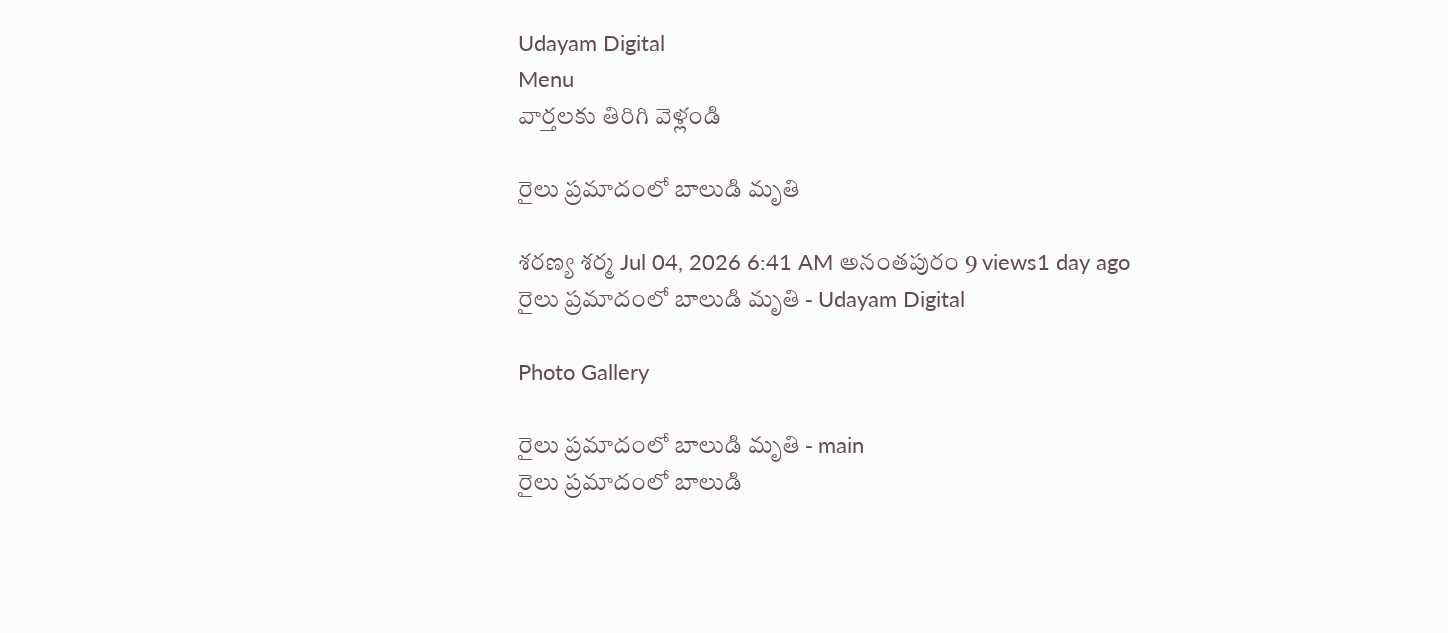Udayam Digital
Menu
వార్తలకు తిరిగి వెళ్లండి

రైలు ప్రమాదంలో బాలుడి మృతి

శరణ్య శర్మ Jul 04, 2026 6:41 AM అనంతపురం 9 views1 day ago
రైలు ప్రమాదంలో బాలుడి మృతి - Udayam Digital

Photo Gallery

రైలు ప్రమాదంలో బాలుడి మృతి - main
రైలు ప్రమాదంలో బాలుడి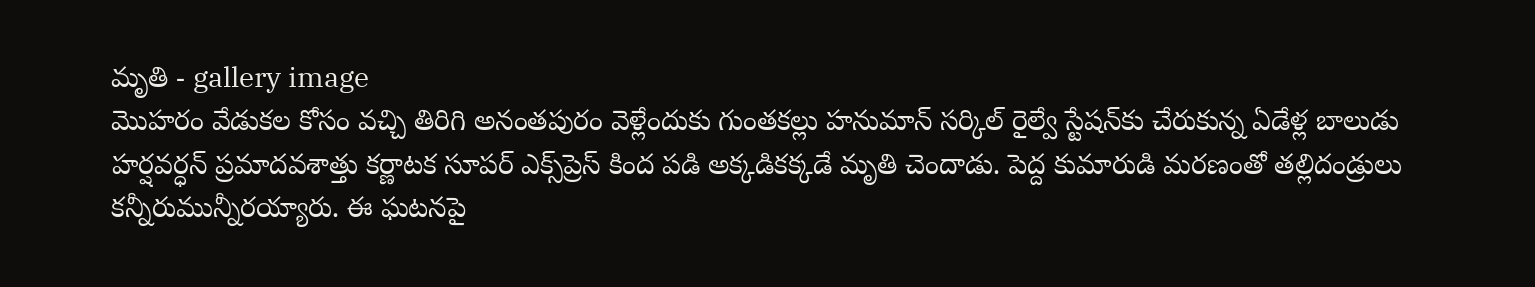మృతి - gallery image
మొహరం వేడుకల కోసం వచ్చి తిరిగి అనంతపురం వెళ్లేందుకు గుంతకల్లు హనుమాన్ సర్కిల్ రైల్వే స్టేషన్‌కు చేరుకున్న ఏడేళ్ల బాలుడు హర్షవర్ధన్ ప్రమాదవశాత్తు కర్ణాటక సూపర్ ఎక్స్‌ప్రెస్ కింద పడి అక్కడికక్కడే మృతి చెందాడు. పెద్ద కుమారుడి మరణంతో తల్లిదండ్రులు కన్నీరుమున్నీరయ్యారు. ఈ ఘటనపై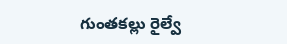గుంతకల్లు రైల్వే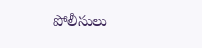పోలీసులు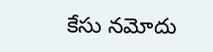కేసు నమోదు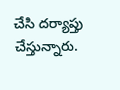చేసి దర్యాప్తు చేస్తున్నారు.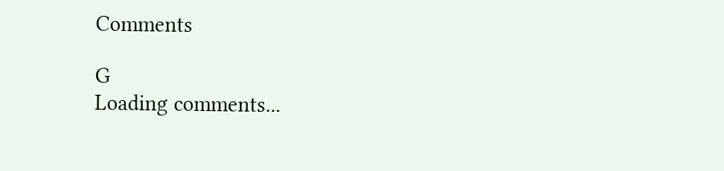Comments

G
Loading comments...